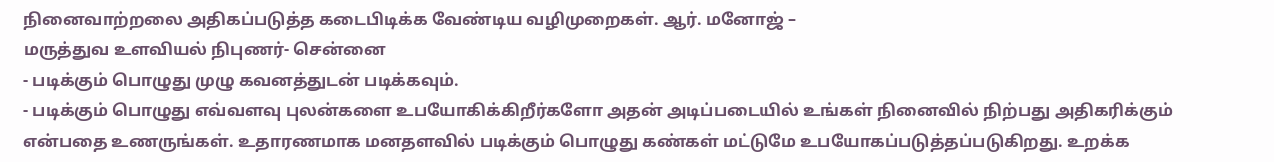நினைவாற்றலை அதிகப்படுத்த கடைபிடிக்க வேண்டிய வழிமுறைகள். ஆர். மனோஜ் –
மருத்துவ உளவியல் நிபுணர்- சென்னை
- படிக்கும் பொழுது முழு கவனத்துடன் படிக்கவும்.
- படிக்கும் பொழுது எவ்வளவு புலன்களை உபயோகிக்கிறீர்களோ அதன் அடிப்படையில் உங்கள் நினைவில் நிற்பது அதிகரிக்கும் என்பதை உணருங்கள். உதாரணமாக மனதளவில் படிக்கும் பொழுது கண்கள் மட்டுமே உபயோகப்படுத்தப்படுகிறது. உறக்க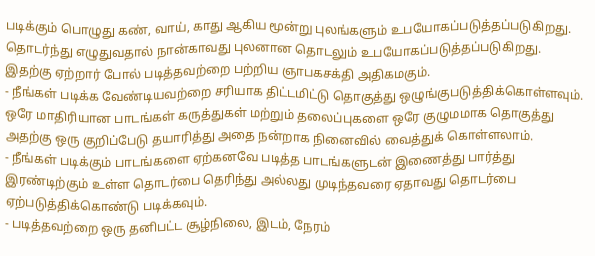படிக்கும் பொழுது கண், வாய், காது ஆகிய மூன்று புலங்களும் உபயோகப்படுத்தப்படுகிறது. தொடர்ந்து எழுதுவதால் நான்காவது புலனான தொடலும் உபயோகப்படுத்தப்படுகிறது. இதற்கு ஏற்றார் போல் படித்தவற்றை பற்றிய ஞாபகசக்தி அதிகமகும்.
- நீங்கள் படிக்க வேண்டியவற்றை சரியாக திட்டமிட்டு தொகுத்து ஒழுங்குபடுத்திக்கொள்ளவும். ஒரே மாதிரியான பாடங்கள் கருத்துகள் மற்றும் தலைப்புகளை ஒரே குழுமமாக தொகுத்து அதற்கு ஒரு குறிப்பேடு தயாரித்து அதை நன்றாக நினைவில் வைத்துக் கொள்ளலாம்.
- நீங்கள் படிக்கும் பாடங்களை ஏற்கனவே படித்த பாடங்களுடன் இணைத்து பார்த்து இரண்டிற்கும் உள்ள தொடர்பை தெரிந்து அல்லது முடிந்தவரை ஏதாவது தொடர்பை ஏற்படுத்திக்கொண்டு படிக்கவும்.
- படித்தவற்றை ஒரு தனிபட்ட சூழ்நிலை, இடம், நேரம்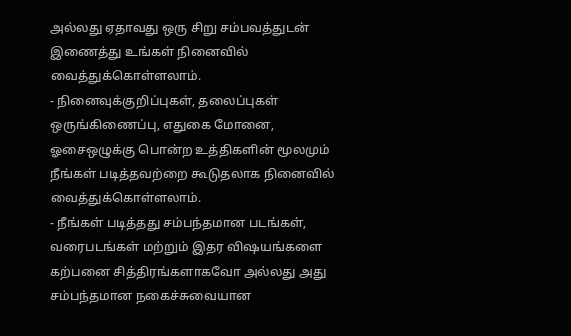அல்லது ஏதாவது ஒரு சிறு சம்பவத்துடன் இணைத்து உங்கள் நினைவில் வைத்துக்கொள்ளலாம்.
- நினைவுக்குறிப்புகள், தலைப்புகள் ஒருங்கிணைப்பு, எதுகை மோனை, ஓசைஒழுக்கு பொன்ற உத்திகளின் மூலமும் நீங்கள் படித்தவற்றை கூடுதலாக நினைவில் வைத்துக்கொள்ளலாம்.
- நீங்கள் படித்தது சம்பந்தமான படங்கள், வரைபடங்கள் மற்றும் இதர விஷயங்களை கற்பனை சித்திரங்களாகவோ அல்லது அது சம்பந்தமான நகைச்சுவையான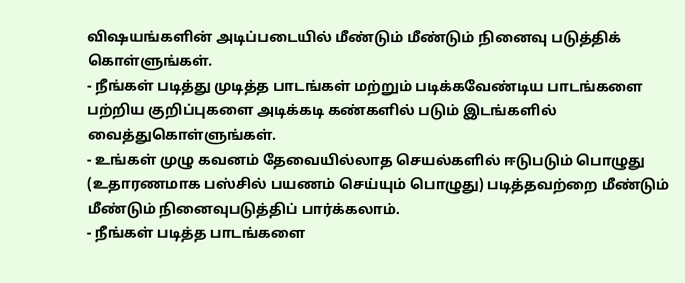விஷயங்களின் அடிப்படையில் மீண்டும் மீண்டும் நினைவு படுத்திக் கொள்ளுங்கள்.
- நீங்கள் படித்து முடித்த பாடங்கள் மற்றும் படிக்கவேண்டிய பாடங்களை பற்றிய குறிப்புகளை அடிக்கடி கண்களில் படும் இடங்களில் வைத்துகொள்ளுங்கள்.
- உங்கள் முழு கவனம் தேவையில்லாத செயல்களில் ஈடுபடும் பொழுது (உதாரணமாக பஸ்சில் பயணம் செய்யும் பொழுது) படித்தவற்றை மீண்டும் மீண்டும் நினைவுபடுத்திப் பார்க்கலாம்.
- நீங்கள் படித்த பாடங்களை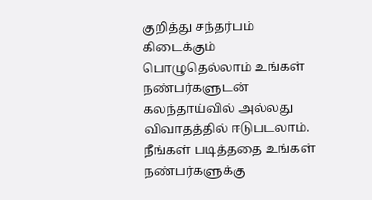குறித்து சந்தர்பம் கிடைக்கும் பொழுதெல்லாம் உங்கள் நண்பர்களுடன் கலந்தாய்வில் அல்லது விவாதத்தில் ஈடுபடலாம். நீங்கள் படித்ததை உங்கள் நண்பர்களுக்கு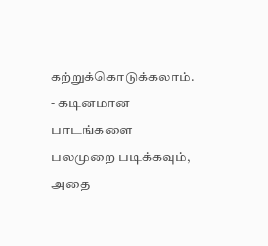கற்றுக்கொடுக்கலாம்.
- கடினமான பாடங்களை பலமுறை படிக்கவும், அதை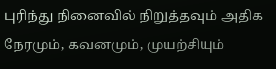புரிந்து நினைவில் நிறுத்தவும் அதிக நேரமும், கவனமும், முயற்சியும்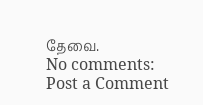தேவை.
No comments:
Post a Comment